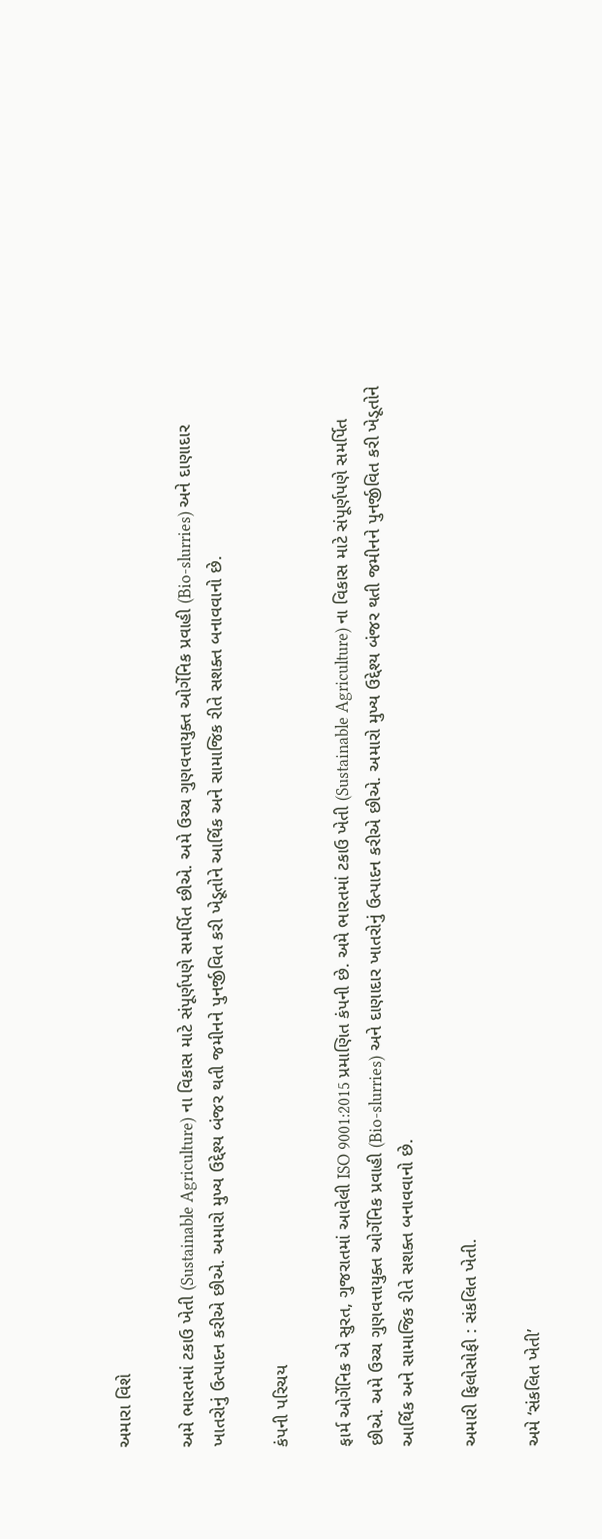અમારા વિશે

અમે ભારતમાં ટકાઉ ખેતી (Sustainable Agriculture) ના વિકાસ માટે સંપૂર્ણપણે સમર્પિત છીએ. અમે ઉચ્ચ ગુણવત્તાયુક્ત ઓર્ગેનિક પ્રવાહી (Bio-slurries) અને દાણાદાર ખાતરોનું ઉત્પાદન કરીએ છીએ. અમારો મુખ્ય ઉદ્દેશ્ય બંજર થતી જમીનને પુનર્જીવિત કરી ખેડૂતોને આર્થિક અને સામાજિક રીતે સશક્ત બનાવવાનો છે.

કંપની પરિચય

ફાર્મ ઓર્ગેનિક એ સુરત, ગુજરાતમાં આવેલી ISO 9001:2015 પ્રમાણિત કંપની છે. અમે ભારતમાં ટકાઉ ખેતી (Sustainable Agriculture) ના વિકાસ માટે સંપૂર્ણપણે સમર્પિત છીએ. અમે ઉચ્ચ ગુણવત્તાયુક્ત ઓર્ગેનિક પ્રવાહી (Bio-slurries) અને દાણાદાર ખાતરોનું ઉત્પાદન કરીએ છીએ. અમારો મુખ્ય ઉદ્દેશ્ય બંજર થતી જમીનને પુનર્જીવિત કરી ખેડૂતોને આર્થિક અને સામાજિક રીતે સશક્ત બનાવવાનો છે.

અમારી ફિલોસોફી : સંકલિત ખેતી.

અમે ‘સંકલિત ખેતી’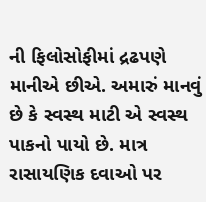ની ફિલોસોફીમાં દ્રઢપણે માનીએ છીએ. અમારું માનવું છે કે સ્વસ્થ માટી એ સ્વસ્થ પાકનો પાયો છે. માત્ર રાસાયણિક દવાઓ પર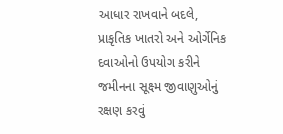આધાર રાખવાને બદલે, પ્રાકૃતિક ખાતરો અને ઓર્ગેનિક દવાઓનો ઉપયોગ કરીને જમીનના સૂક્ષ્મ જીવાણુઓનું રક્ષણ કરવું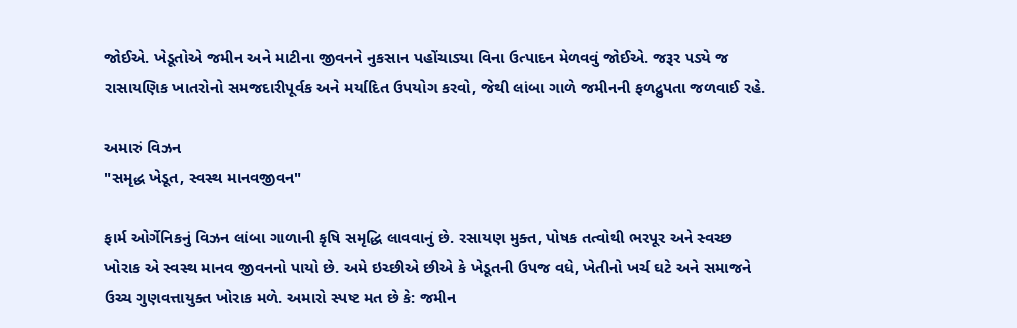જોઈએ. ખેડૂતોએ જમીન અને માટીના જીવનને નુકસાન પહોંચાડ્યા વિના ઉત્પાદન મેળવવું જોઈએ. જરૂર પડ્યે જ રાસાયણિક ખાતરોનો સમજદારીપૂર્વક અને મર્યાદિત ઉપયોગ કરવો, જેથી લાંબા ગાળે જમીનની ફળદ્રુપતા જળવાઈ રહે.

અમારું વિઝન
"સમૃદ્ધ ખેડૂત, સ્વસ્થ માનવજીવન"

ફાર્મ ઓર્ગેનિકનું વિઝન લાંબા ગાળાની કૃષિ સમૃદ્ધિ લાવવાનું છે. રસાયણ મુક્ત, પોષક તત્વોથી ભરપૂર અને સ્વચ્છ ખોરાક એ સ્વસ્થ માનવ જીવનનો પાયો છે. અમે ઇચ્છીએ છીએ કે ખેડૂતની ઉપજ વધે, ખેતીનો ખર્ચ ઘટે અને સમાજને ઉચ્ચ ગુણવત્તાયુક્ત ખોરાક મળે. અમારો સ્પષ્ટ મત છે કે: જમીન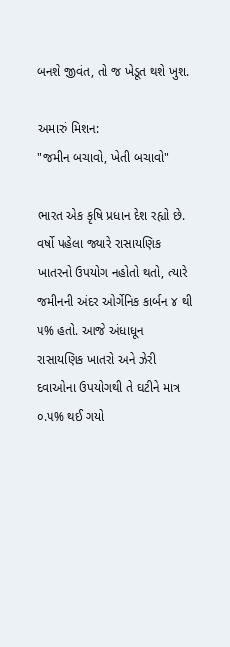બનશે જીવંત, તો જ ખેડૂત થશે ખુશ.

અમારું મિશન:
"જમીન બચાવો, ખેતી બચાવો"

ભારત એક કૃષિ પ્રધાન દેશ રહ્યો છે. વર્ષો પહેલા જ્યારે રાસાયણિક ખાતરનો ઉપયોગ નહોતો થતો, ત્યારે જમીનની અંદર ઓર્ગેનિક કાર્બન ૪ થી ૫% હતો. આજે અંધાધૂન રાસાયણિક ખાતરો અને ઝેરી દવાઓના ઉપયોગથી તે ઘટીને માત્ર ૦.૫% થઈ ગયો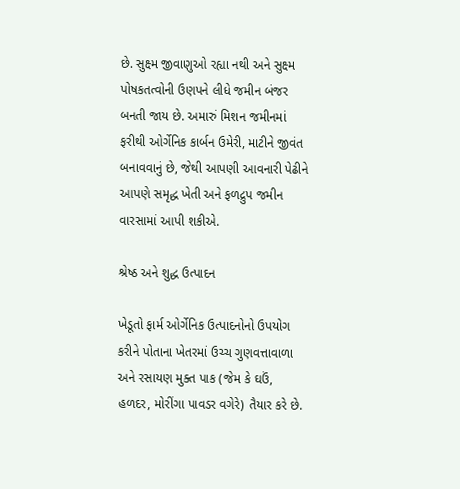છે. સુક્ષ્મ જીવાણુઓ રહ્યા નથી અને સુક્ષ્મ પોષકતત્વોની ઉણપને લીધે જમીન બંજર બનતી જાય છે. અમારું મિશન જમીનમાં ફરીથી ઓર્ગેનિક કાર્બન ઉમેરી, માટીને જીવંત બનાવવાનું છે, જેથી આપણી આવનારી પેઢીને આપણે સમૃદ્ધ ખેતી અને ફળદ્રુપ જમીન વારસામાં આપી શકીએ.

શ્રેષ્ઠ અને શુદ્ધ ઉત્પાદન

ખેડૂતો ફાર્મ ઓર્ગેનિક ઉત્પાદનોનો ઉપયોગ કરીને પોતાના ખેતરમાં ઉચ્ચ ગુણવત્તાવાળા અને રસાયણ મુક્ત પાક (જેમ કે ઘઉં, હળદર, મોરીંગા પાવડર વગેરે) તૈયાર કરે છે.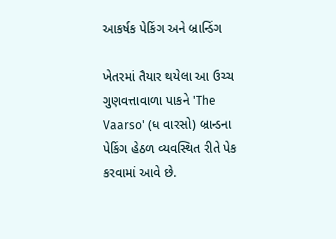આકર્ષક પેકિંગ અને બ્રાન્ડિંગ

ખેતરમાં તૈયાર થયેલા આ ઉચ્ચ ગુણવત્તાવાળા પાકને 'The Vaarso' (ધ વારસો) બ્રાન્ડના પેકિંગ હેઠળ વ્યવસ્થિત રીતે પેક કરવામાં આવે છે.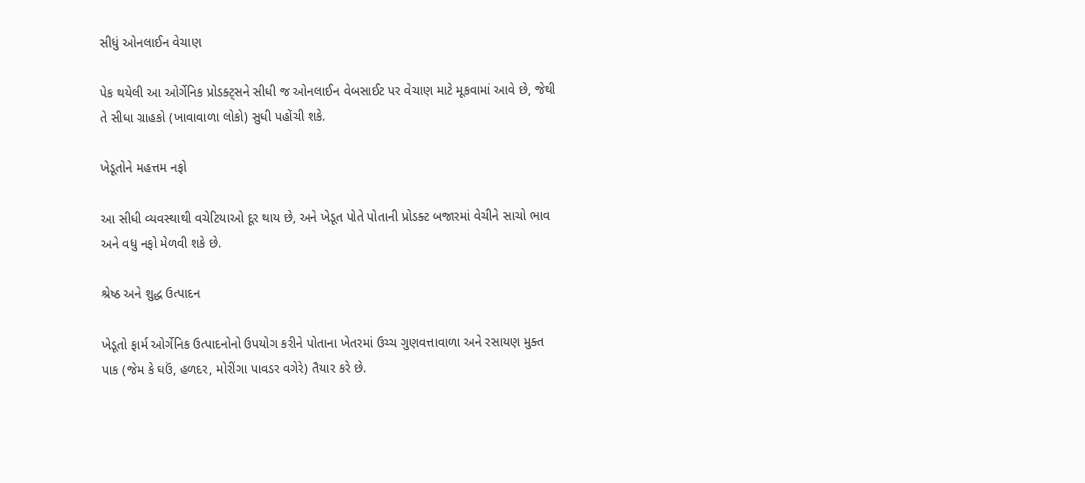સીધું ઓનલાઈન વેચાણ

પેક થયેલી આ ઓર્ગેનિક પ્રોડક્ટ્સને સીધી જ ઓનલાઈન વેબસાઈટ પર વેચાણ માટે મૂકવામાં આવે છે, જેથી તે સીધા ગ્રાહકો (ખાવાવાળા લોકો) સુધી પહોંચી શકે.

ખેડૂતોને મહત્તમ નફો

આ સીધી વ્યવસ્થાથી વચેટિયાઓ દૂર થાય છે, અને ખેડૂત પોતે પોતાની પ્રોડક્ટ બજારમાં વેચીને સાચો ભાવ અને વધુ નફો મેળવી શકે છે.

શ્રેષ્ઠ અને શુદ્ધ ઉત્પાદન

ખેડૂતો ફાર્મ ઓર્ગેનિક ઉત્પાદનોનો ઉપયોગ કરીને પોતાના ખેતરમાં ઉચ્ચ ગુણવત્તાવાળા અને રસાયણ મુક્ત પાક (જેમ કે ઘઉં, હળદર, મોરીંગા પાવડર વગેરે) તૈયાર કરે છે.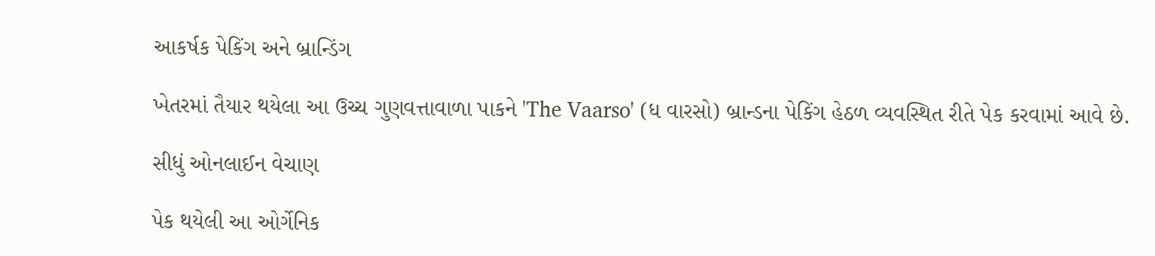આકર્ષક પેકિંગ અને બ્રાન્ડિંગ

ખેતરમાં તૈયાર થયેલા આ ઉચ્ચ ગુણવત્તાવાળા પાકને 'The Vaarso' (ધ વારસો) બ્રાન્ડના પેકિંગ હેઠળ વ્યવસ્થિત રીતે પેક કરવામાં આવે છે.

સીધું ઓનલાઈન વેચાણ

પેક થયેલી આ ઓર્ગેનિક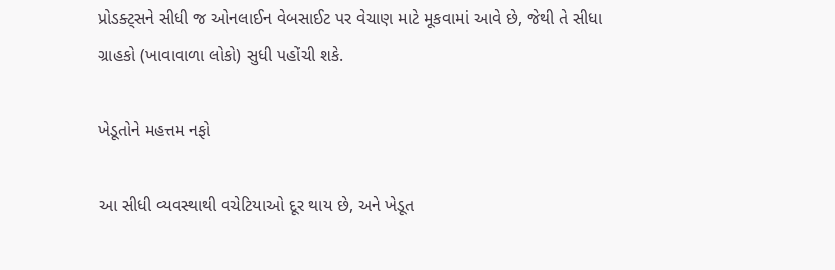પ્રોડક્ટ્સને સીધી જ ઓનલાઈન વેબસાઈટ પર વેચાણ માટે મૂકવામાં આવે છે, જેથી તે સીધા ગ્રાહકો (ખાવાવાળા લોકો) સુધી પહોંચી શકે.

ખેડૂતોને મહત્તમ નફો

આ સીધી વ્યવસ્થાથી વચેટિયાઓ દૂર થાય છે, અને ખેડૂત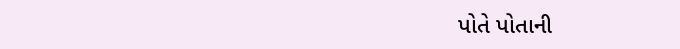પોતે પોતાની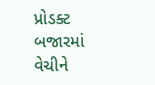પ્રોડક્ટ બજારમાં વેચીને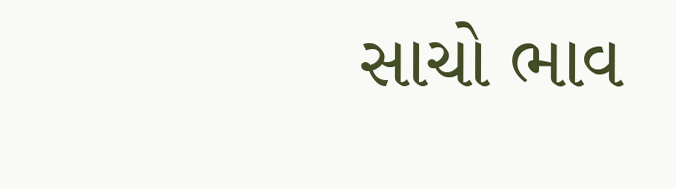સાચો ભાવ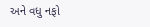અને વધુ નફો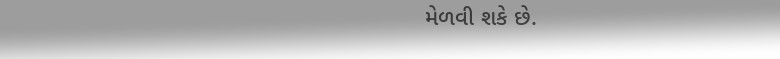મેળવી શકે છે.